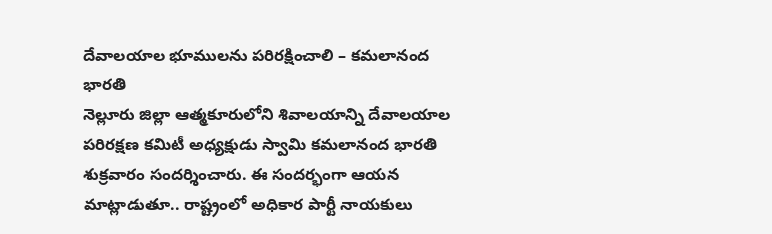దేవాలయాల భూములను పరిరక్షించాలి – కమలానంద భారతి
నెల్లూరు జిల్లా ఆత్మకూరులోని శివాలయాన్ని దేవాలయాల పరిరక్షణ కమిటీ అధ్యక్షుడు స్వామి కమలానంద భారతి శుక్రవారం సందర్శించారు. ఈ సందర్భంగా ఆయన మాట్లాడుతూ.. రాష్ట్రంలో అధికార పార్టీ నాయకులు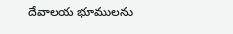దేవాలయ భూములను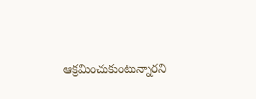ఆక్రమించుకుంటున్నారని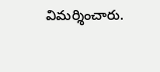విమర్శించారు.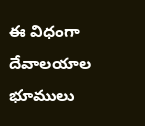ఈ విధంగా దేవాలయాల భూములు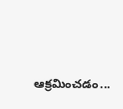ఆక్రమించడం...